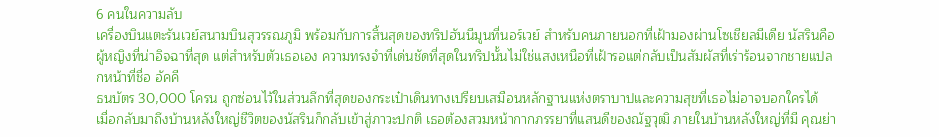6 คนในความลับ
เครื่องบินแตะรันเวย์สนามบินสุวรรณภูมิ พร้อมกับการสิ้นสุดของทริปฮันนีมูนที่นอร์เวย์ สำหรับคนภายนอกที่เฝ้ามองผ่านโซเชียลมีเดีย นัสรินคือผู้หญิงที่น่าอิจฉาที่สุด แต่สำหรับตัวเธอเอง ความทรงจำที่เด่นชัดที่สุดในทริปนั้นไม่ใช่แสงเหนือที่เฝ้ารอแต่กลับเป็นสัมผัสที่เร่าร้อนจากชายแปลกหน้าที่ชื่อ อัคคี
ธนบัตร 30,000 โครน ถูกซ่อนไว้ในส่วนลึกที่สุดของกระเป๋าเดินทางเปรียบเสมือนหลักฐานแห่งตราบาปและความสุขที่เธอไม่อาจบอกใครได้
เมื่อกลับมาถึงบ้านหลังใหญ่ชีวิตของนัสรินก็กลับเข้าสู่ภาวะปกติ เธอต้องสวมหน้ากากภรรยาที่แสนดีของณัฐวุฒิ ภายในบ้านหลังใหญ่ที่มี คุณย่า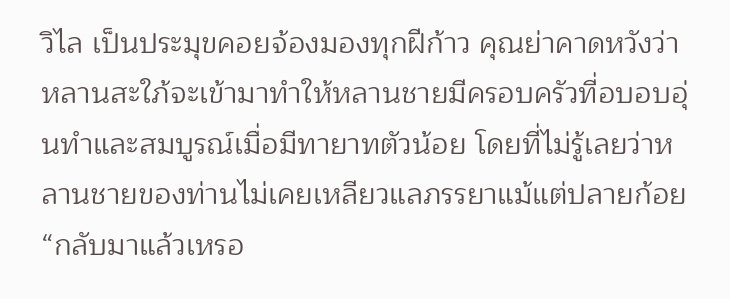วิไล เป็นประมุขคอยจ้องมองทุกฝีก้าว คุณย่าคาดหวังว่าหลานสะใภ้จะเข้ามาทำให้หลานชายมีครอบครัวที่อบอบอุ่นทำและสมบูรณ์เมื่อมีทายาทตัวน้อย โดยที่ไม่รู้เลยว่าหลานชายของท่านไม่เคยเหลียวแลภรรยาแม้แต่ปลายก้อย
“กลับมาแล้วเหรอ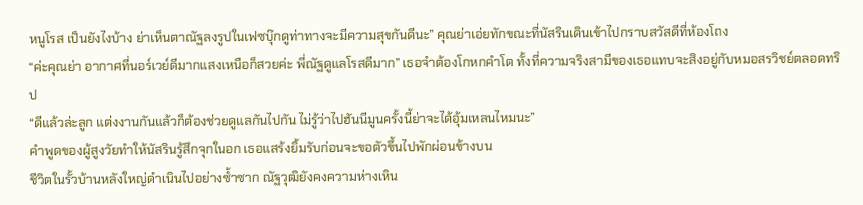หนูโรส เป็นยังไงบ้าง ย่าเห็นตาณัฐลงรูปในเฟซบุ๊กดูท่าทางจะมีความสุขกันดีนะ” คุณย่าเอ่ยทักขณะที่นัสรินเดินเข้าไปกราบสวัสดีที่ห้องโถง
“ค่ะคุณย่า อากาศที่นอร์เวย์ดีมากแสงเหนือก็สวยค่ะ พี่ณัฐดูแลโรสดีมาก” เธอจำต้องโกหกคำโต ทั้งที่ความจริงสามีของเธอแทบจะสิงอยู่กับหมอสรวิชย์ตลอดทริป
“ดีแล้วล่ะลูก แต่งงานกันแล้วก็ต้องช่วยดูแลกันไปกัน ไม่รู้ว่าไปฮันนีมูนครั้งนี้ย่าจะได้อุ้มเหลนไหมนะ”
คำพูดของผู้สูงวัยทำให้นัสรินรู้สึกจุกในอก เธอแสร้งยิ้มรับก่อนจะขอตัวขึ้นไปพักผ่อนข้างบน
ชีวิตในรั้วบ้านหลังใหญ่ดำเนินไปอย่างซ้ำซาก ณัฐวุฒิยังคงความห่างเหิน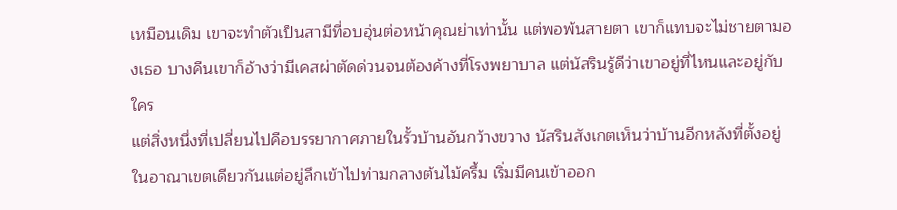เหมือนเดิม เขาจะทำตัวเป็นสามีที่อบอุ่นต่อหน้าคุณย่าเท่านั้น แต่พอพ้นสายตา เขาก็แทบจะไม่ชายตามองเธอ บางคืนเขาก็อ้างว่ามีเคสผ่าตัดด่วนจนต้องค้างที่โรงพยาบาล แต่นัสรินรู้ดีว่าเขาอยู่ที่ไหนและอยู่กับใคร
แต่สิ่งหนึ่งที่เปลี่ยนไปคือบรรยากาศภายในรั้วบ้านอันกว้างขวาง นัสรินสังเกตเห็นว่าบ้านอีกหลังที่ตั้งอยู่ในอาณาเขตเดียวกันแต่อยู่ลึกเข้าไปท่ามกลางต้นไม้ครึ้ม เริ่มมีคนเข้าออก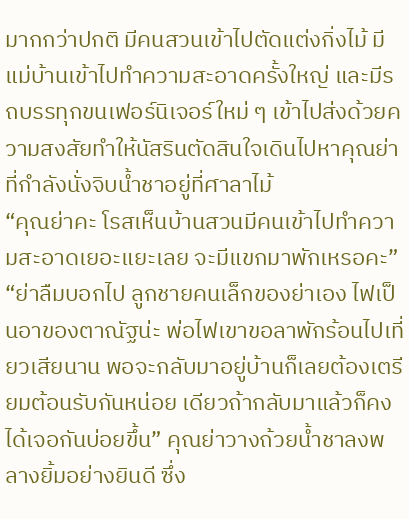มากกว่าปกติ มีคนสวนเข้าไปตัดแต่งกิ่งไม้ มีแม่บ้านเข้าไปทำความสะอาดครั้งใหญ่ และมีรถบรรทุกขนเฟอร์นิเจอร์ใหม่ ๆ เข้าไปส่งด้วยความสงสัยทำให้นัสรินตัดสินใจเดินไปหาคุณย่าที่กำลังนั่งจิบน้ำชาอยู่ที่ศาลาไม้
“คุณย่าคะ โรสเห็นบ้านสวนมีคนเข้าไปทำความสะอาดเยอะแยะเลย จะมีแขกมาพักเหรอคะ”
“ย่าลืมบอกไป ลูกชายคนเล็กของย่าเอง ไฟเป็นอาของตาณัฐน่ะ พ่อไฟเขาขอลาพักร้อนไปเที่ยวเสียนาน พอจะกลับมาอยู่บ้านก็เลยต้องเตรียมต้อนรับกันหน่อย เดียวถ้ากลับมาแล้วก็คงได้เจอกันบ่อยขึ้น” คุณย่าวางถ้วยน้ำชาลงพลางยิ้มอย่างยินดี ซึ่ง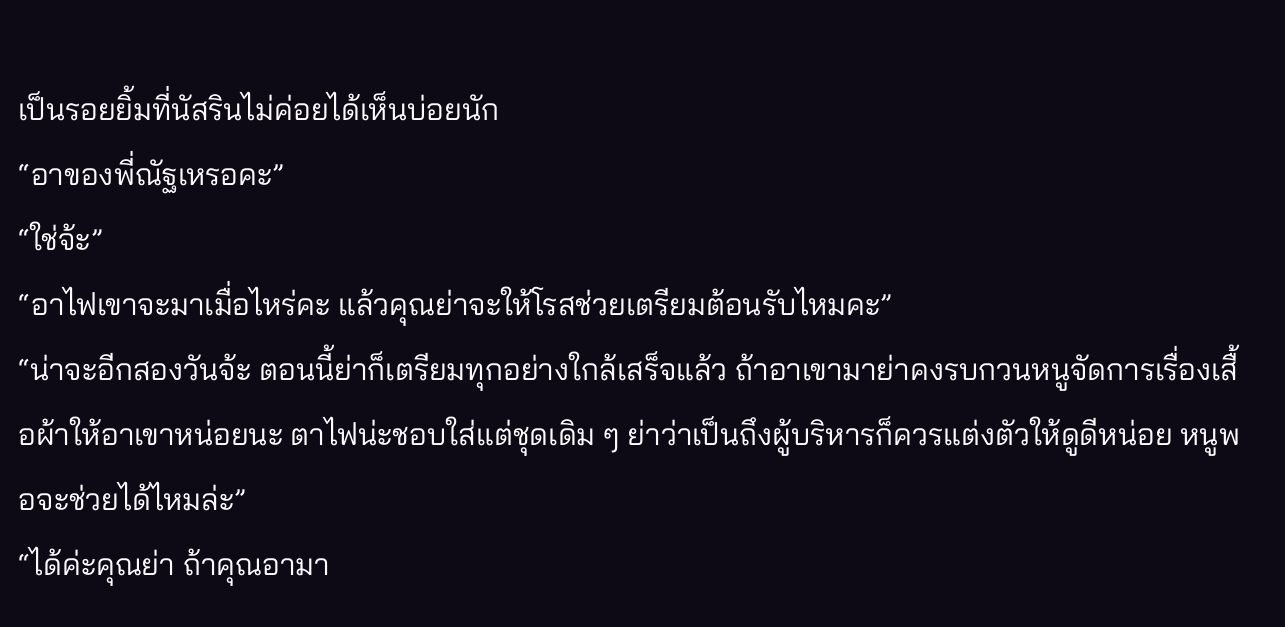เป็นรอยยิ้มที่นัสรินไม่ค่อยได้เห็นบ่อยนัก
“อาของพี่ณัฐเหรอคะ”
“ใช่จ้ะ”
“อาไฟเขาจะมาเมื่อไหร่คะ แล้วคุณย่าจะให้โรสช่วยเตรียมต้อนรับไหมคะ”
“น่าจะอีกสองวันจ้ะ ตอนนี้ย่าก็เตรียมทุกอย่างใกล้เสร็จแล้ว ถ้าอาเขามาย่าคงรบกวนหนูจัดการเรื่องเสื้อผ้าให้อาเขาหน่อยนะ ตาไฟน่ะชอบใส่แต่ชุดเดิม ๆ ย่าว่าเป็นถึงผู้บริหารก็ควรแต่งตัวให้ดูดีหน่อย หนูพอจะช่วยได้ไหมล่ะ”
“ได้ค่ะคุณย่า ถ้าคุณอามา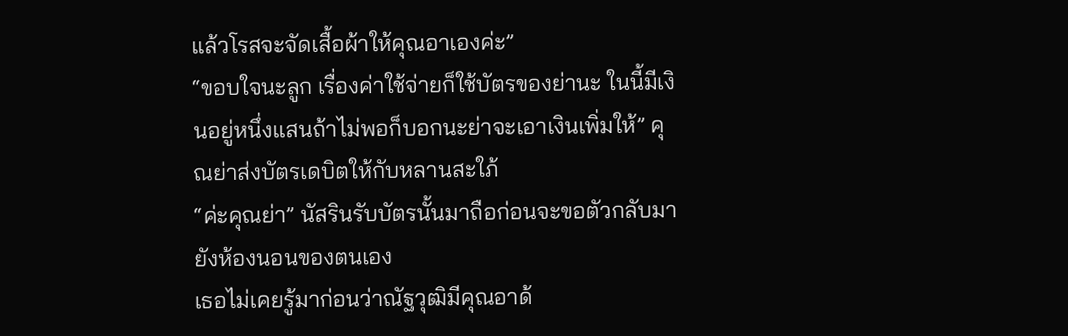แล้วโรสจะจัดเสื้อผ้าให้คุณอาเองค่ะ”
“ขอบใจนะลูก เรื่องค่าใช้จ่ายก็ใช้บัตรของย่านะ ในนี้มีเงินอยู่หนึ่งแสนถ้าไม่พอก็บอกนะย่าจะเอาเงินเพิ่มให้” คุณย่าส่งบัตรเดบิตให้กับหลานสะใภ้
“ค่ะคุณย่า” นัสรินรับบัตรนั้นมาถือก่อนจะขอตัวกลับมายังห้องนอนของตนเอง
เธอไม่เคยรู้มาก่อนว่าณัฐวุฒิมีคุณอาด้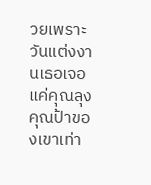วยเพราะวันแต่งงานเธอเจอแค่คุณลุงคุณป้าของเขาเท่า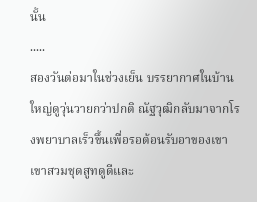นั้น
.....
สองวันต่อมาในช่วงเย็น บรรยากาศในบ้านใหญ่ดูวุ่นวายกว่าปกติ ณัฐวุฒิกลับมาจากโรงพยาบาลเร็วขึ้นเพื่อรอต้อนรับอาของเขา เขาสวมชุดสูทดูดีและ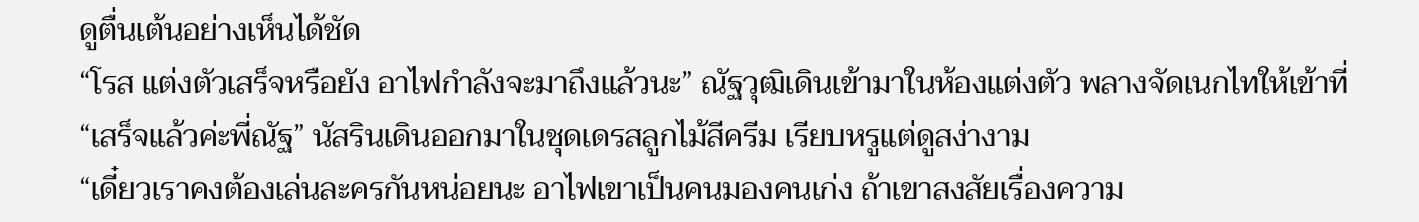ดูตื่นเต้นอย่างเห็นได้ชัด
“โรส แต่งตัวเสร็จหรือยัง อาไฟกำลังจะมาถึงแล้วนะ” ณัฐวุฒิเดินเข้ามาในห้องแต่งตัว พลางจัดเนกไทให้เข้าที่
“เสร็จแล้วค่ะพี่ณัฐ” นัสรินเดินออกมาในชุดเดรสลูกไม้สีครีม เรียบหรูแต่ดูสง่างาม
“เดี๋ยวเราคงต้องเล่นละครกันหน่อยนะ อาไฟเขาเป็นคนมองคนเก่ง ถ้าเขาสงสัยเรื่องความ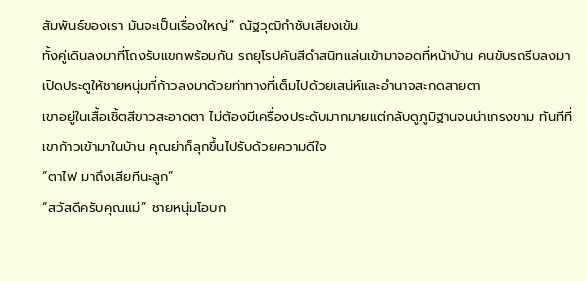สัมพันธ์ของเรา มันจะเป็นเรื่องใหญ่” ณัฐวุฒิกำชับเสียงเข้ม
ทั้งคู่เดินลงมาที่โถงรับแขกพร้อมกัน รถยุโรปคันสีดำสนิทแล่นเข้ามาจอดที่หน้าบ้าน คนขับรถรีบลงมาเปิดประตูให้ชายหนุ่มที่ก้าวลงมาด้วยท่าทางที่เต็มไปด้วยเสน่ห์และอำนาจสะกดสายตา
เขาอยู่ในเสื้อเชิ้ตสีขาวสะอาดตา ไม่ต้องมีเครื่องประดับมากมายแต่กลับดูภูมิฐานจนน่าเกรงขาม ทันทีที่เขาก้าวเข้ามาในบ้าน คุณย่าก็ลุกขึ้นไปรับด้วยความดีใจ
“ตาไฟ มาถึงเสียทีนะลูก”
“สวัสดีครับคุณแม่” ชายหนุ่มโอบก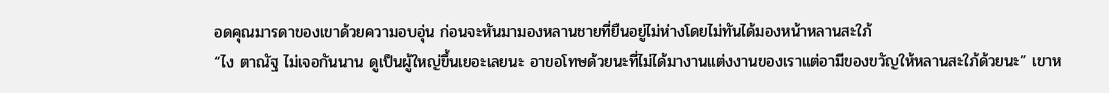อดคุณมารดาของเขาด้วยความอบอุ่น ก่อนจะหันมามองหลานชายที่ยืนอยู่ไม่ห่างโดยไม่ทันได้มองหน้าหลานสะใภ้
“ไง ตาณัฐ ไม่เจอกันนาน ดูเป็นผู้ใหญ่ขึ้นเยอะเลยนะ อาขอโทษด้วยนะที่ไม่ได้มางานแต่งงานของเราแต่อามีของขวัญให้หลานสะใภ้ด้วยนะ” เขาห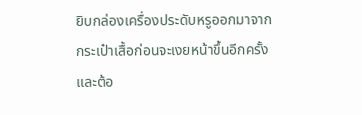ยิบกล่องเครื่องประดับหรูออกมาจากกระเป๋าเสื้อก่อนจะเงยหน้าขึ้นอีกครั้งและต้อ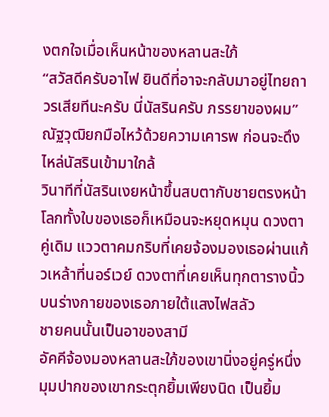งตกใจเมื่อเห็นหน้าของหลานสะใภ้
“สวัสดีครับอาไฟ ยินดีที่อาจะกลับมาอยู่ไทยถาวรเสียทีนะครับ นี่นัสรินครับ ภรรยาของผม” ณัฐวุฒิยกมือไหว้ด้วยความเคารพ ก่อนจะดึงไหล่นัสรินเข้ามาใกล้
วินาทีที่นัสรินเงยหน้าขึ้นสบตากับชายตรงหน้า โลกทั้งใบของเธอก็เหมือนจะหยุดหมุน ดวงตาคู่เดิม แววตาคมกริบที่เคยจ้องมองเธอผ่านแก้วเหล้าที่นอร์เวย์ ดวงตาที่เคยเห็นทุกตารางนิ้วบนร่างกายของเธอภายใต้แสงไฟสลัว
ชายคนนั้นเป็นอาของสามี
อัคคีจ้องมองหลานสะใภ้ของเขานิ่งอยู่ครู่หนึ่ง มุมปากของเขากระตุกยิ้มเพียงนิด เป็นยิ้ม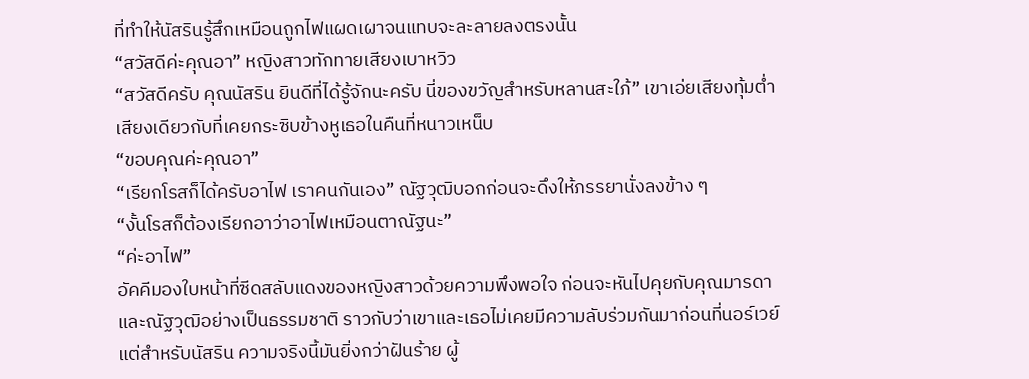ที่ทำให้นัสรินรู้สึกเหมือนถูกไฟแผดเผาจนแทบจะละลายลงตรงนั้น
“สวัสดีค่ะคุณอา” หญิงสาวทักทายเสียงเบาหวิว
“สวัสดีครับ คุณนัสริน ยินดีที่ได้รู้จักนะครับ นี่ของขวัญสำหรับหลานสะใภ้” เขาเอ่ยเสียงทุ้มต่ำ เสียงเดียวกับที่เคยกระซิบข้างหูเธอในคืนที่หนาวเหน็บ
“ขอบคุณค่ะคุณอา”
“เรียกโรสก็ได้ครับอาไฟ เราคนกันเอง” ณัฐวุฒิบอกก่อนจะดึงให้ภรรยานั่งลงข้าง ๆ
“งั้นโรสก็ต้องเรียกอาว่าอาไฟเหมือนตาณัฐนะ”
“ค่ะอาไฟ”
อัคคีมองใบหน้าที่ซีดสลับแดงของหญิงสาวด้วยความพึงพอใจ ก่อนจะหันไปคุยกับคุณมารดาและณัฐวุฒิอย่างเป็นธรรมชาติ ราวกับว่าเขาและเธอไม่เคยมีความลับร่วมกันมาก่อนที่นอร์เวย์
แต่สำหรับนัสริน ความจริงนี้มันยิ่งกว่าฝันร้าย ผู้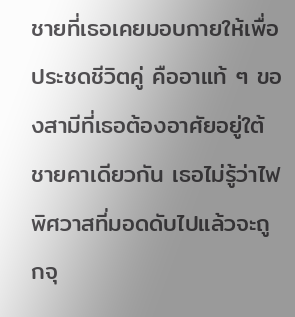ชายที่เธอเคยมอบกายให้เพื่อประชดชีวิตคู่ คืออาแท้ ๆ ของสามีที่เธอต้องอาศัยอยู่ใต้ชายคาเดียวกัน เธอไม่รู้ว่าไฟพิศวาสที่มอดดับไปแล้วจะถูกจุ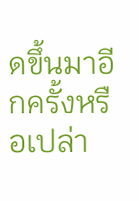ดขึ้นมาอีกครั้งหรือเปล่า